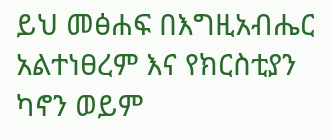ይህ መፅሐፍ በእግዚአብሔር አልተነፀረም እና የክርስቲያን ካኖን ወይም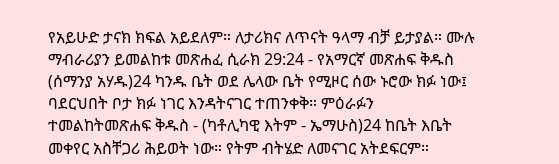የአይሁድ ታናክ ክፍል አይደለም። ለታሪክና ለጥናት ዓላማ ብቻ ይታያል። ሙሉ ማብራሪያን ይመልከቱ መጽሐፈ ሲራክ 29:24 - የአማርኛ መጽሐፍ ቅዱስ (ሰማንያ አሃዱ)24 ካንዱ ቤት ወደ ሌላው ቤት የሚዞር ሰው ኑሮው ክፉ ነው፤ ባደርህበት ቦታ ክፉ ነገር እንዳትናገር ተጠንቀቅ። ምዕራፉን ተመልከትመጽሐፍ ቅዱስ - (ካቶሊካዊ እትም - ኤማሁስ)24 ከቤት እቤት መቀየር አስቸጋሪ ሕይወት ነው። የትም ብትሄድ ለመናገር አትደፍርም።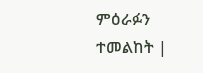ምዕራፉን ተመልከት |